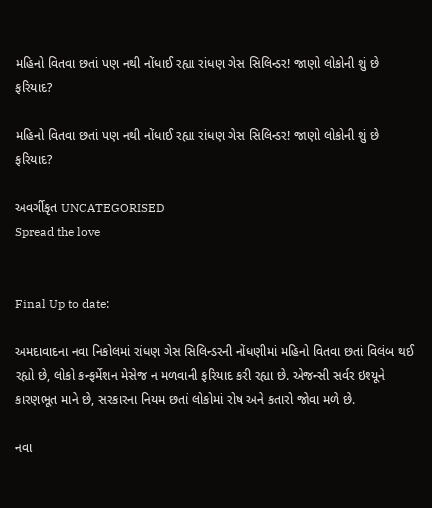મહિનો વિતવા છતાં પણ નથી નોંધાઈ રહ્યા રાંધણ ગેસ સિલિન્ડર! જાણો લોકોની શું છે ફરિયાદ?

મહિનો વિતવા છતાં પણ નથી નોંધાઈ રહ્યા રાંધણ ગેસ સિલિન્ડર! જાણો લોકોની શું છે ફરિયાદ?

અવર્ગીકૃત UNCATEGORISED
Spread the love


Final Up to date:

અમદાવાદના નવા નિકોલમાં રાંધણ ગેસ સિલિન્ડરની નોંધણીમાં મહિનો વિતવા છતાં વિલંબ થઈ રહ્યો છે, લોકો કન્ફર્મેશન મેસેજ ન મળવાની ફરિયાદ કરી રહ્યા છે. એજન્સી સર્વર ઇશ્યૂને કારણભૂત માને છે, સરકારના નિયમ છતાં લોકોમાં રોષ અને કતારો જોવા મળે છે.

નવા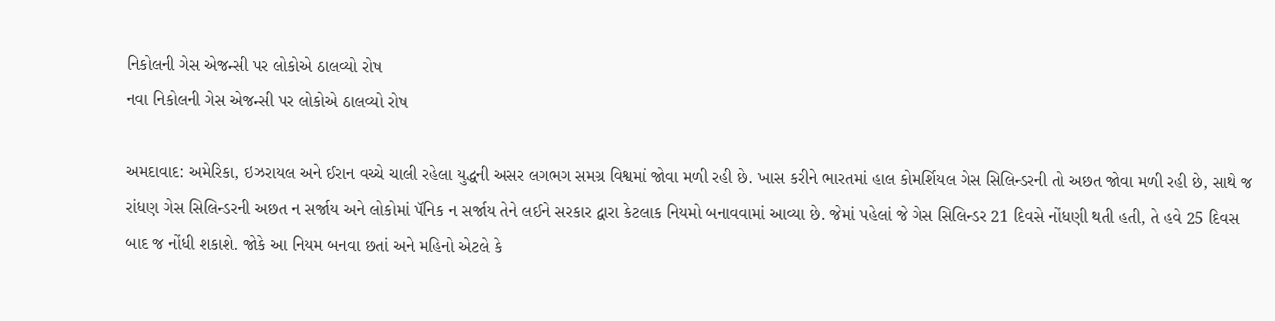નિકોલની ગેસ એજન્સી પર લોકોએ ઠાલવ્યો રોષ
નવા નિકોલની ગેસ એજન્સી પર લોકોએ ઠાલવ્યો રોષ

અમદાવાદ: અમેરિકા, ઇઝરાયલ અને ઈરાન વચ્ચે ચાલી રહેલા યુદ્ધની અસર લગભગ સમગ્ર વિશ્વમાં જોવા મળી રહી છે. ખાસ કરીને ભારતમાં હાલ કોમર્શિયલ ગેસ સિલિન્ડરની તો અછત જોવા મળી રહી છે, સાથે જ રાંધણ ગેસ સિલિન્ડરની અછત ન સર્જાય અને લોકોમાં પૅનિક ન સર્જાય તેને લઈને સરકાર દ્વારા કેટલાક નિયમો બનાવવામાં આવ્યા છે. જેમાં પહેલાં જે ગેસ સિલિન્ડર 21 દિવસે નોંધણી થતી હતી, તે હવે 25 દિવસ બાદ જ નોંધી શકાશે. જોકે આ નિયમ બનવા છતાં અને મહિનો એટલે કે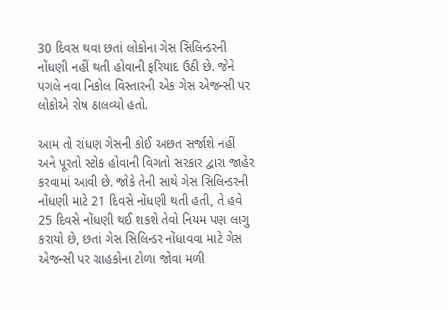30 દિવસ થવા છતાં લોકોના ગેસ સિલિન્ડરની નોંધણી નહીં થતી હોવાની ફરિયાદ ઉઠી છે. જેને પગલે નવા નિકોલ વિસ્તારની એક ગેસ એજન્સી પર લોકોએ રોષ ઠાલવ્યો હતો.

આમ તો રાંધણ ગેસની કોઈ અછત સર્જાશે નહીં અને પૂરતો સ્ટોક હોવાની વિગતો સરકાર દ્વારા જાહેર કરવામાં આવી છે. જોકે તેની સાથે ગેસ સિલિન્ડરની નોંધણી માટે 21 દિવસે નોંધણી થતી હતી, તે હવે 25 દિવસે નોંધણી થઈ શકશે તેવો નિયમ પણ લાગુ કરાયો છે, છતાં ગેસ સિલિન્ડર નોંધાવવા માટે ગેસ એજન્સી પર ગ્રાહકોના ટોળા જોવા મળી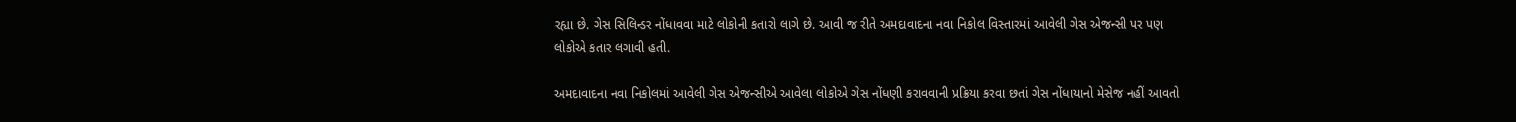રહ્યા છે. ગેસ સિલિન્ડર નોંધાવવા માટે લોકોની કતારો લાગે છે. આવી જ રીતે અમદાવાદના નવા નિકોલ વિસ્તારમાં આવેલી ગેસ એજન્સી પર પણ લોકોએ કતાર લગાવી હતી.

અમદાવાદના નવા નિકોલમાં આવેલી ગેસ એજન્સીએ આવેલા લોકોએ ગેસ નોંધણી કરાવવાની પ્રક્રિયા કરવા છતાં ગેસ નોંધાયાનો મેસેજ નહીં આવતો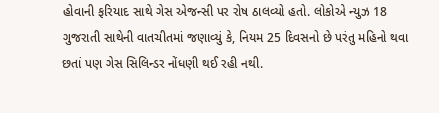હોવાની ફરિયાદ સાથે ગેસ એજન્સી પર રોષ ઠાલવ્યો હતો. લોકોએ ન્યુઝ 18 ગુજરાતી સાથેની વાતચીતમાં જણાવ્યું કે, નિયમ 25 દિવસનો છે પરંતુ મહિનો થવા છતાં પણ ગેસ સિલિન્ડર નોંધણી થઈ રહી નથી.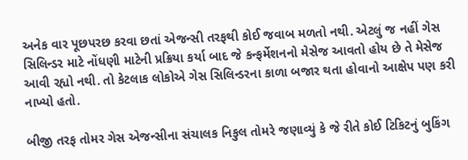અનેક વાર પૂછપરછ કરવા છતાં એજન્સી તરફથી કોઈ જવાબ મળતો નથી. એટલું જ નહીં ગેસ સિલિન્ડર માટે નોંધણી માટેની પ્રક્રિયા કર્યા બાદ જે કન્ફર્મેશનનો મેસેજ આવતો હોય છે તે મેસેજ આવી રહ્યો નથી. તો કેટલાક લોકોએ ગેસ સિલિન્ડરના કાળા બજાર થતા હોવાનો આક્ષેપ પણ કરી નાખ્યો હતો.

બીજી તરફ તોમર ગેસ એજન્સીના સંચાલક નિકુલ તોમરે જણાવ્યું કે જે રીતે કોઈ ટિકિટનું બુકિંગ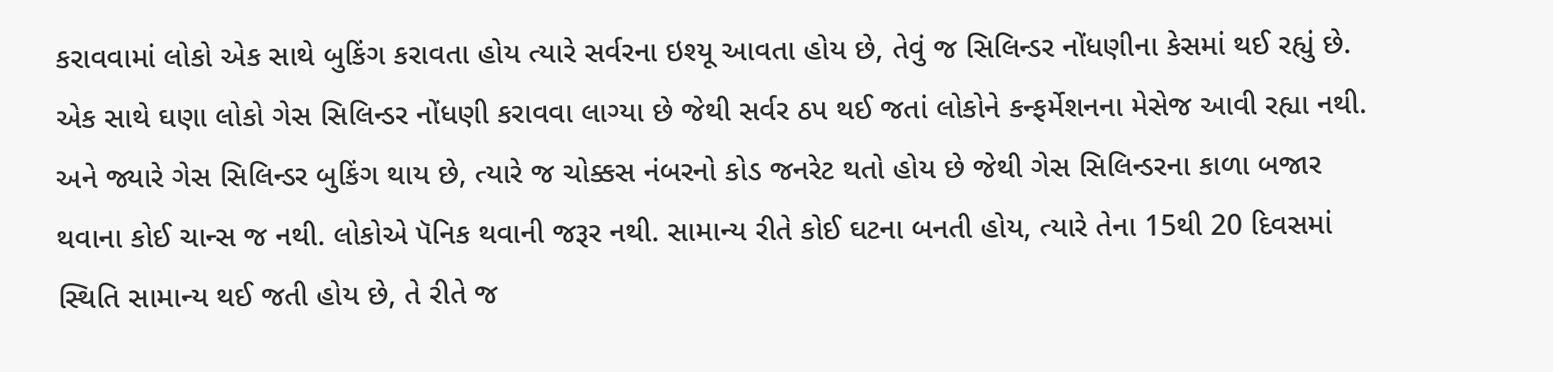કરાવવામાં લોકો એક સાથે બુકિંગ કરાવતા હોય ત્યારે સર્વરના ઇશ્યૂ આવતા હોય છે, તેવું જ સિલિન્ડર નોંધણીના કેસમાં થઈ રહ્યું છે. એક સાથે ઘણા લોકો ગેસ સિલિન્ડર નોંધણી કરાવવા લાગ્યા છે જેથી સર્વર ઠપ થઈ જતાં લોકોને કન્ફર્મેશનના મેસેજ આવી રહ્યા નથી. અને જ્યારે ગેસ સિલિન્ડર બુકિંગ થાય છે, ત્યારે જ ચોક્કસ નંબરનો કોડ જનરેટ થતો હોય છે જેથી ગેસ સિલિન્ડરના કાળા બજાર થવાના કોઈ ચાન્સ જ નથી. લોકોએ પૅનિક થવાની જરૂર નથી. સામાન્ય રીતે કોઈ ઘટના બનતી હોય, ત્યારે તેના 15થી 20 દિવસમાં સ્થિતિ સામાન્ય થઈ જતી હોય છે, તે રીતે જ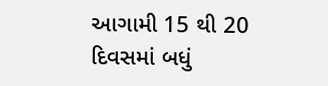આગામી 15 થી 20 દિવસમાં બધું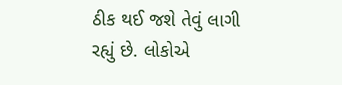ઠીક થઈ જશે તેવું લાગી રહ્યું છે. લોકોએ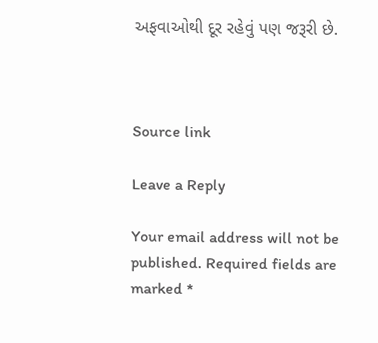અફવાઓથી દૂર રહેવું પણ જરૂરી છે.



Source link

Leave a Reply

Your email address will not be published. Required fields are marked *